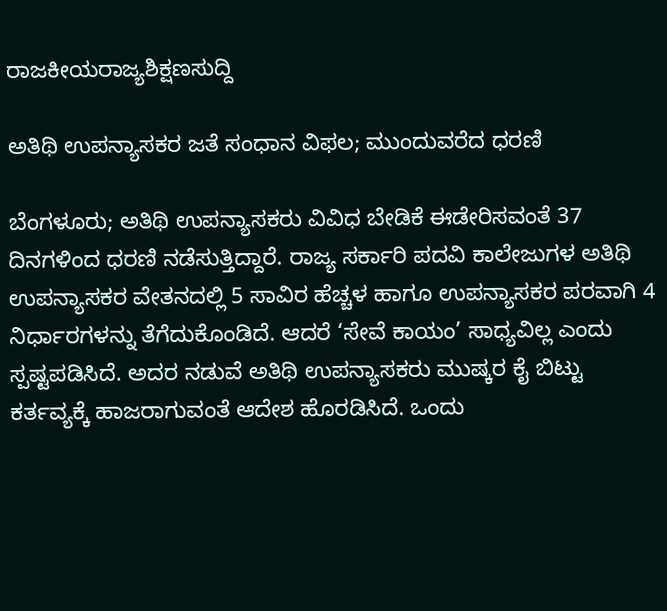ರಾಜಕೀಯರಾಜ್ಯಶಿಕ್ಷಣಸುದ್ದಿ

ಅತಿಥಿ ಉಪನ್ಯಾಸಕರ ಜತೆ ಸಂಧಾನ ವಿಫಲ; ಮುಂದುವರೆದ ಧರಣಿ

ಬೆಂಗಳೂರು; ಅತಿಥಿ ಉಪನ್ಯಾಸಕರು ವಿವಿಧ ಬೇಡಿಕೆ ಈಡೇರಿಸವಂತೆ 37 ದಿನಗಳಿಂದ ಧರಣಿ ನಡೆಸುತ್ತಿದ್ದಾರೆ. ರಾಜ್ಯ ಸರ್ಕಾರಿ ಪದವಿ ಕಾಲೇಜುಗಳ ಅತಿಥಿ ಉಪನ್ಯಾಸಕರ ವೇತನದಲ್ಲಿ 5 ಸಾವಿರ ಹೆಚ್ಚಳ ಹಾಗೂ ಉಪನ್ಯಾಸಕರ ಪರವಾಗಿ 4 ನಿರ್ಧಾರಗಳನ್ನು ತೆಗೆದುಕೊಂಡಿದೆ. ಆದರೆ ‘ಸೇವೆ ಕಾಯಂ’ ಸಾಧ್ಯವಿಲ್ಲ ಎಂದು ಸ್ಪಷ್ಟಪಡಿಸಿದೆ. ಅದರ ನಡುವೆ ಅತಿಥಿ ಉಪನ್ಯಾಸಕರು ಮುಷ್ಕರ ಕೈ ಬಿಟ್ಟು ಕರ್ತವ್ಯಕ್ಕೆ ಹಾಜರಾಗುವಂತೆ ಆದೇಶ ಹೊರಡಿಸಿದೆ. ಒಂದು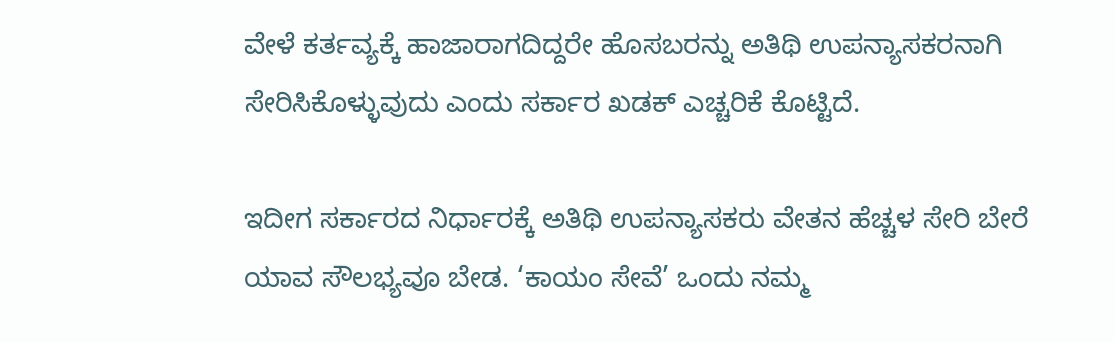ವೇಳೆ ಕರ್ತವ್ಯಕ್ಕೆ ಹಾಜಾರಾಗದಿದ್ದರೇ ಹೊಸಬರನ್ನು ಅತಿಥಿ ಉಪನ್ಯಾಸಕರನಾಗಿ ಸೇರಿಸಿಕೊಳ್ಳುವುದು ಎಂದು ಸರ್ಕಾರ ಖಡಕ್ ಎಚ್ಚರಿಕೆ ಕೊಟ್ಟಿದೆ.

ಇದೀಗ ಸರ್ಕಾರದ ನಿರ್ಧಾರಕ್ಕೆ ಅತಿಥಿ ಉಪನ್ಯಾಸಕರು ವೇತನ ಹೆಚ್ಚಳ ಸೇರಿ ಬೇರೆ ಯಾವ ಸೌಲಭ್ಯವೂ ಬೇಡ. ‘ಕಾಯಂ ಸೇವೆ’ ಒಂದು ನಮ್ಮ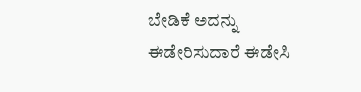ಬೇಡಿಕೆ ಅದನ್ನು ಈಡೇರಿಸುದಾರೆ ಈಡೇಸಿ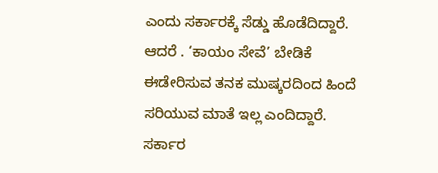ಎಂದು ಸರ್ಕಾರಕ್ಕೆ ಸೆಡ್ಡು ಹೊಡೆದಿದ್ದಾರೆ. ಆದರೆ . ‘ಕಾಯಂ ಸೇವೆ’ ಬೇಡಿಕೆ ಈಡೇರಿಸುವ ತನಕ ಮುಷ್ಕರದಿಂದ ಹಿಂದೆ ಸರಿಯುವ ಮಾತೆ ಇಲ್ಲ ಎಂದಿದ್ದಾರೆ. ಸರ್ಕಾರ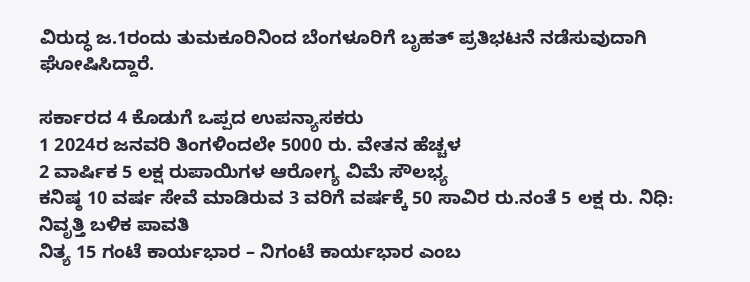ವಿರುದ್ಧ ಜ.1ರಂದು ತುಮಕೂರಿನಿಂದ ಬೆಂಗಳೂರಿಗೆ ಬೃಹತ್ ಪ್ರತಿಭಟನೆ ನಡೆಸುವುದಾಗಿ ಘೋಷಿಸಿದ್ದಾರೆ.

ಸರ್ಕಾರದ 4 ಕೊಡುಗೆ ಒಪ್ಪದ ಉಪನ್ಯಾಸಕರು
1 2024ರ ಜನವರಿ ತಿಂಗಳಿಂದಲೇ 5000 ರು. ವೇತನ ಹೆಚ್ಚಳ
2 ವಾರ್ಷಿಕ 5 ಲಕ್ಷ ರುಪಾಯಿಗಳ ಆರೋಗ್ಯ ವಿಮೆ ಸೌಲಭ್ಯ
ಕನಿಷ್ಠ 10 ವರ್ಷ ಸೇವೆ ಮಾಡಿರುವ 3 ವರಿಗೆ ವರ್ಷಕ್ಕೆ 50 ಸಾವಿರ ರು.ನಂತೆ 5 ಲಕ್ಷ ರು. ನಿಧಿ: ನಿವೃತ್ತಿ ಬಳಿಕ ಪಾವತಿ
ನಿತ್ಯ 15 ಗಂಟೆ ಕಾರ್ಯಭಾರ – ನಿಗಂಟೆ ಕಾರ್ಯಭಾರ ಎಂಬ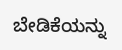ಬೇಡಿಕೆಯನ್ನು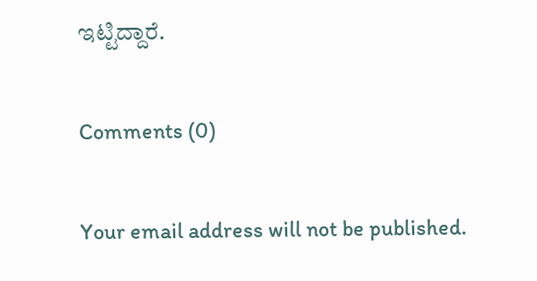ಇಟ್ಟಿದ್ದಾರೆ.

Comments (0)

Your email address will not be published.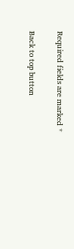Required fields are marked *

Back to top button